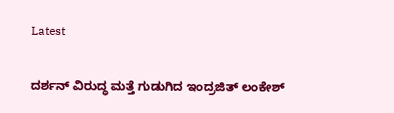Latest

ದರ್ಶನ್ ವಿರುದ್ಧ ಮತ್ತೆ ಗುಡುಗಿದ ಇಂದ್ರಜಿತ್ ಲಂಕೇಶ್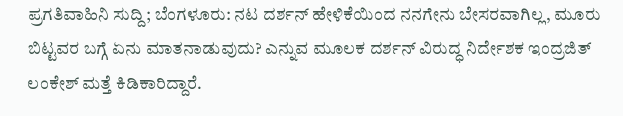ಪ್ರಗತಿವಾಹಿನಿ ಸುದ್ದಿ; ಬೆಂಗಳೂರು: ನಟ ದರ್ಶನ್ ಹೇಳಿಕೆಯಿಂದ ನನಗೇನು ಬೇಸರವಾಗಿಲ್ಲ, ಮೂರು ಬಿಟ್ಟವರ ಬಗ್ಗೆ ಏನು ಮಾತನಾಡುವುದು? ಎನ್ನುವ ಮೂಲಕ ದರ್ಶನ್ ವಿರುದ್ಧ ನಿರ್ದೇಶಕ ಇಂದ್ರಜಿತ್ ಲಂಕೇಶ್ ಮತ್ತೆ ಕಿಡಿಕಾರಿದ್ದಾರೆ.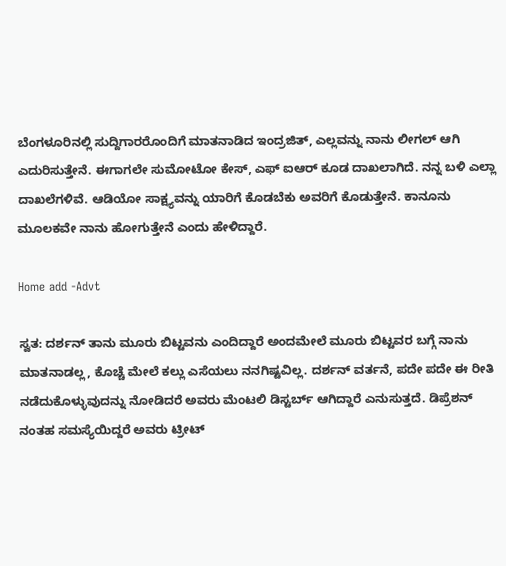ಬೆಂಗಳೂರಿನಲ್ಲಿ ಸುದ್ದಿಗಾರರೊಂದಿಗೆ ಮಾತನಾಡಿದ ಇಂದ್ರಜಿತ್, ಎಲ್ಲವನ್ನು ನಾನು ಲೀಗಲ್ ಆಗಿ ಎದುರಿಸುತ್ತೇನೆ. ಈಗಾಗಲೇ ಸುಮೋಟೋ ಕೇಸ್, ಎಫ್ ಐಆರ್ ಕೂಡ ದಾಖಲಾಗಿದೆ. ನನ್ನ ಬಳಿ ಎಲ್ಲಾ ದಾಖಲೆಗಳಿವೆ. ಆಡಿಯೋ ಸಾಕ್ಷ್ಯವನ್ನು ಯಾರಿಗೆ ಕೊಡಬೆಕು ಅವರಿಗೆ ಕೊಡುತ್ತೇನೆ. ಕಾನೂನು ಮೂಲಕವೇ ನಾನು ಹೋಗುತ್ತೇನೆ ಎಂದು ಹೇಳಿದ್ದಾರೆ.

Home add -Advt

ಸ್ವತ: ದರ್ಶನ್ ತಾನು ಮೂರು ಬಿಟ್ಟವನು ಎಂದಿದ್ದಾರೆ ಅಂದಮೇಲೆ ಮೂರು ಬಿಟ್ಟವರ ಬಗ್ಗೆ ನಾನು ಮಾತನಾಡಲ್ಲ, ಕೊಚ್ಚೆ ಮೇಲೆ ಕಲ್ಲು ಎಸೆಯಲು ನನಗಿಷ್ಟವಿಲ್ಲ. ದರ್ಶನ್ ವರ್ತನೆ, ಪದೇ ಪದೇ ಈ ರೀತಿ ನಡೆದುಕೊಳ್ಳುವುದನ್ನು ನೋಡಿದರೆ ಅವರು ಮೆಂಟಲಿ ಡಿಸ್ಟರ್ಬ್ ಆಗಿದ್ದಾರೆ ಎನುಸುತ್ತದೆ. ಡಿಪ್ರೆಶನ್ ನಂತಹ ಸಮಸ್ಯೆಯಿದ್ದರೆ ಅವರು ಟ್ರೀಟ್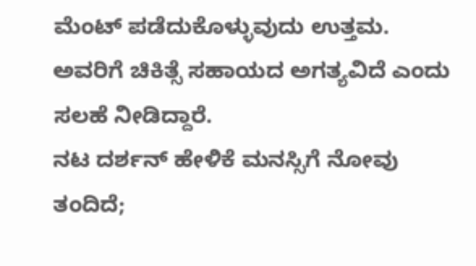ಮೆಂಟ್ ಪಡೆದುಕೊಳ್ಳುವುದು ಉತ್ತಮ. ಅವರಿಗೆ ಚಿಕಿತ್ಸೆ ಸಹಾಯದ ಅಗತ್ಯವಿದೆ ಎಂದು ಸಲಹೆ ನೀಡಿದ್ದಾರೆ.
ನಟ ದರ್ಶನ್ ಹೇಳಿಕೆ ಮನಸ್ಸಿಗೆ ನೋವು ತಂದಿದೆ;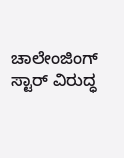ಚಾಲೇಂಜಿಂಗ್ ಸ್ಟಾರ್ ವಿರುದ್ಧ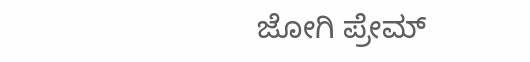ಜೋಗಿ ಪ್ರೇಮ್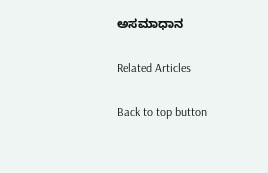ಅಸಮಾಧಾನ

Related Articles

Back to top button